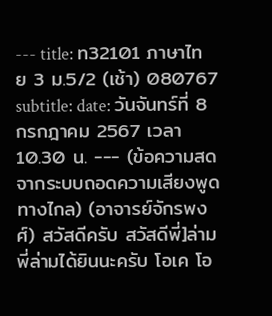--- title: ท32101 ภาษาไทย 3 ม.5/2 (เช้า) 080767 subtitle: date: วันจันทร์ที่ 8 กรกฎาคม 2567 เวลา 10.30 น. --- (ข้อความสดจากระบบถอดความเสียงพูดทางไกล) (อาจารย์จักรพงศ์) สวัสดีครับ สวัสดีพี่]ล่าม พี่ล่ามได้ยินนะครับ โอเค โอ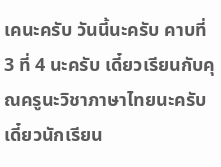เคนะครับ วันนี้นะครับ คาบที่ 3 ที่ 4 นะครับ เดี๋ยวเรียนกับคุณครูนะวิชาภาษาไทยนะครับ เดี๋ยวนักเรียน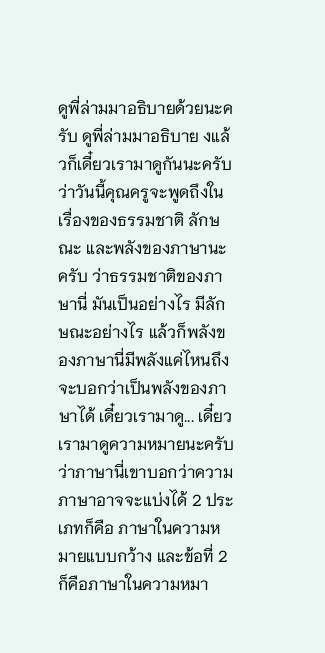ดูพี่ล่ามมาอธิบายด้วยนะครับ ดูพี่ล่ามมาอธิบาย งแล้วก็เดี๋ยวเรามาดูกันนะครับ ว่าวันนี้คุณครูจะพูดถึงในเรื่องของธรรมชาติ ลักษณะ และพลังของภาษานะครับ ว่าธรรมชาติของภาษานี่ มันเป็นอย่างไร มีลักษณะอย่างไร แล้วก็พลังของภาษานี่มีพลังแค่ไหนถึงจะบอกว่าเป็นพลังของภาษาได้ เดี๋ยวเรามาดู... เดี๋ยวเรามาดูความหมายนะครับ ว่าภาษานี่เขาบอกว่าความภาษาอาจจะแบ่งได้ 2 ประเภทก็คือ ภาษาในความหมายแบบกว้าง และข้อที่ 2 ก็คือภาษาในความหมา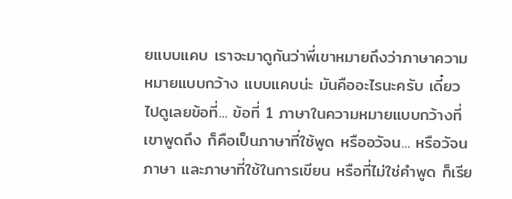ยแบบแคบ เราจะมาดูกันว่าพี่เขาหมายถึงว่าภาษาความหมายแบบกว้าง แบบแคบน่ะ มันคืออะไรนะครับ เดี๋ยวไปดูเลยข้อที่... ข้อที่ 1 ภาษาในความหมายแบบกว้างที่เขาพูดถึง ก็คือเป็นภาษาที่ใช้พูด หรืออวัจน... หรือวัจนภาษา และภาษาที่ใช้ในการเขียน หรือที่ไม่ใช่คำพูด ก็เรีย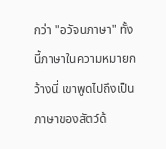กว่า "อวัจนภาษา" ทั้งนี้ภาษาในความหมายกว้างนี่ เขาพูดไปถึงเป็นภาษาของสัตว์ด้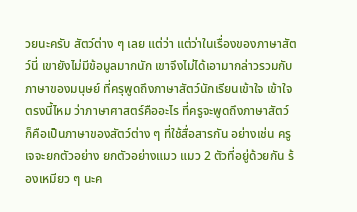วยนะครับ สัตว์ต่าง ๆ เลย แต่ว่า แต่ว่าในเรื่องของภาษาสัตว์นี่ เขายังไม่มีข้อมูลมากนัก เขาจึงไม่ได้เอามากล่าวรวมกับภาษาของมนุษย์ ที่ครุพูดถึงภาษาสัตว์นักเรียนเข้าใจ เข้าใจตรงนี้ไหม ว่าภาษาศาสตร์คืออะไร ที่ครูจะพูดถึงภาษาสัตว์ ก็คือเป็นภาษาของสัตว์ต่าง ๆ ที่ใช้สื่อสารกัน อย่างเช่น ครูเจจะยกตัวอย่าง ยกตัวอย่างแมว แมว 2 ตัวที่อยู่ด้วยกัน ร้องเหมียว ๆ นะค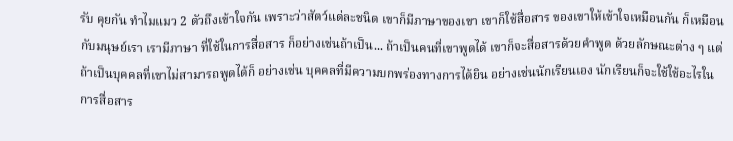รับ คุยกัน ทำไมแมว 2 ตัวถึงเข้าใจกัน เพราะว่าสัตว์แต่ละชนิด เขาก็มีภาษาของเขา เขาก็ใช้สื่อสาร ของเขาให้เข้าใจเหมือนกัน ก็เหมือนกับมนุษย์เรา เรามีภาษา ที่ใช้ในการสื่อสาร ก็อย่างเช่นถ้าเป็น... ถ้าเป็นคนที่เขาพูดได้ เขาก็จะสื่อสารด้วยคำพูด ด้วยลักษณะต่าง ๆ แต่ถ้าเป็นบุคคลที่เขาไม่สามารถพูดได้ก็ อย่างเช่น บุคคลที่มีความบกพร่องทางการได้ยิน อย่างเช่นนักเรียนเอง นักเรียนก็จะใช้ใช้อะไรในการสื่อสาร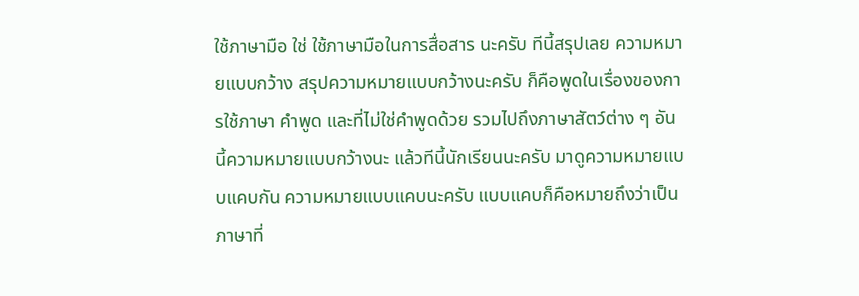ใช้ภาษามือ ใช่ ใช้ภาษามือในการสื่อสาร นะครับ ทีนี้สรุปเลย ความหมายแบบกว้าง สรุปความหมายแบบกว้างนะครับ ก็คือพูดในเรื่องของการใช้ภาษา คำพูด และที่ไม่ใช่คำพูดด้วย รวมไปถึงภาษาสัตว์ต่าง ๆ อันนี้ความหมายแบบกว้างนะ แล้วทีนี้นักเรียนนะครับ มาดูความหมายแบบแคบกัน ความหมายแบบแคบนะครับ แบบแคบก็คือหมายถึงว่าเป็นภาษาที่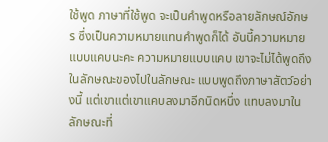ใช้พูด ภาษาที่ใช้พูด จะเป็นคำพูดหรือลายลักษณ์อักษร ซึ่งเป็นความหมายแทนคำพูดก็ได้ อันนี้ความหมายแบบแคบนะคะ ความหมายแบบแคบ เขาจะไม่ได้พูดถึงในลักษณะของไปในลักษณะ แบบพูดถึงภาษาสัตว์อย่างนี้ แต่เขาแต่เขาแคบลงมาอีกนิดหนึ่ง แทบลงมาในลักษณะที่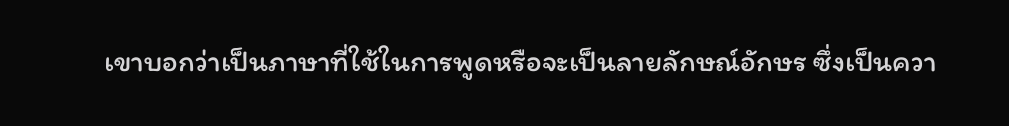เขาบอกว่าเป็นภาษาที่ใช้ในการพูดหรือจะเป็นลายลักษณ์อักษร ซึ่งเป็นควา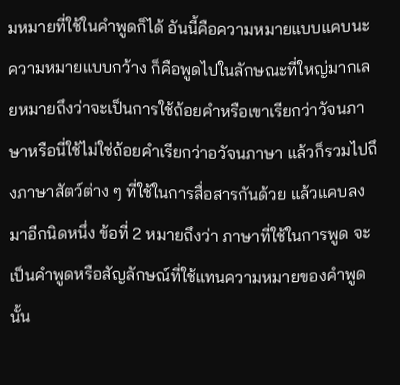มหมายที่ใช้ในคำพูดก็ได้ อันนี้คือความหมายแบบแคบนะ ความหมายแบบกว้าง ก็คือพูดไปในลักษณะที่ใหญ่มากเลยหมายถึงว่าจะเป็นการใช้ถ้อยคำหรือเขาเรียกว่าวัจนภาษาหรือนี่ใช้ไม่ใช่ถ้อยคำเรียกว่าอวัจนภาษา แล้วก็รวมไปถึงภาษาสัตว์ต่าง ๆ ที่ใช้ในการสื่อสารกันด้วย แล้วแคบลงมาอีกนิดหนึ่ง ข้อที่ 2 หมายถึงว่า ภาษาที่ใช้ในการพูด จะเป็นคำพูดหรือสัญลักษณ์ที่ใช้แทนความหมายของคำพูดนั้น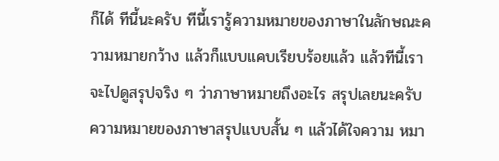ก็ได้ ทีนี้นะครับ ทีนี้เรารู้ความหมายของภาษาในลักษณะความหมายกว้าง แล้วก็แบบแคบเรียบร้อยแล้ว แล้วทีนี้เราจะไปดูสรุปจริง ๆ ว่าภาษาหมายถึงอะไร สรุปเลยนะครับ ความหมายของภาษาสรุปแบบสั้น ๆ แล้วได้ใจความ หมา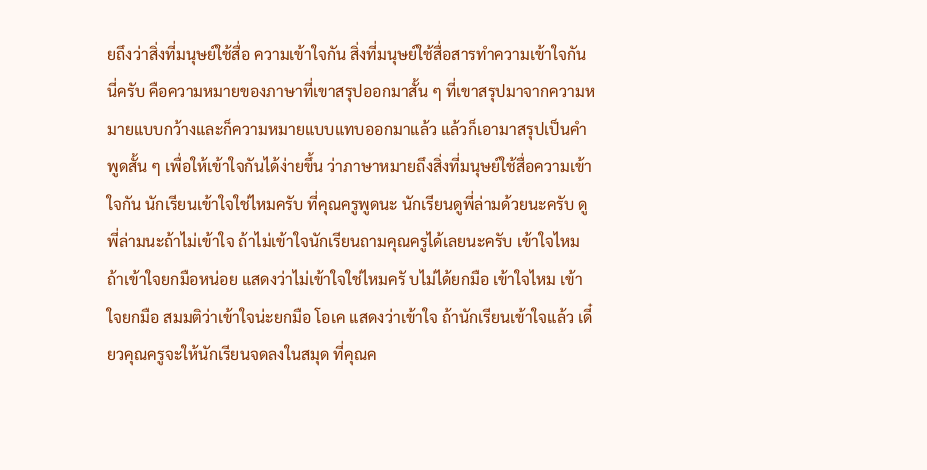ยถึงว่าสิ่งที่มนุษย์ใช้สื่อ ความเข้าใจกัน สิ่งที่มนุษย์ใช้สื่อสารทำความเข้าใจกัน นี่ครับ คือความหมายของภาษาที่เขาสรุปออกมาสั้น ๆ ที่เขาสรุปมาจากความหมายแบบกว้างและก็ความหมายแบบแทบออกมาแล้ว แล้วก็เอามาสรุปเป็นคำพูดสั้น ๆ เพื่อให้เข้าใจกันได้ง่ายขึ้น ว่าภาษาหมายถึงสิ่งที่มนุษย์ใช้สื่อความเข้าใจกัน นักเรียนเข้าใจใช่ไหมครับ ที่คุณครูพูดนะ นักเรียนดูพี่ล่ามด้วยนะครับ ดูพี่ล่ามนะถ้าไม่เข้าใจ ถ้าไม่เข้าใจนักเรียนถามคุณครูได้เลยนะครับ เข้าใจไหม ถ้าเข้าใจยกมือหน่อย แสดงว่าไม่เข้าใจใช่ไหมครั บไม่ได้ยกมือ เข้าใจไหม เข้าใจยกมือ สมมติว่าเข้าใจน่ะยกมือ โอเค แสดงว่าเข้าใจ ถ้านักเรียนเข้าใจแล้ว เดี๋ยวคุณครูจะให้นักเรียนจดลงในสมุด ที่คุณค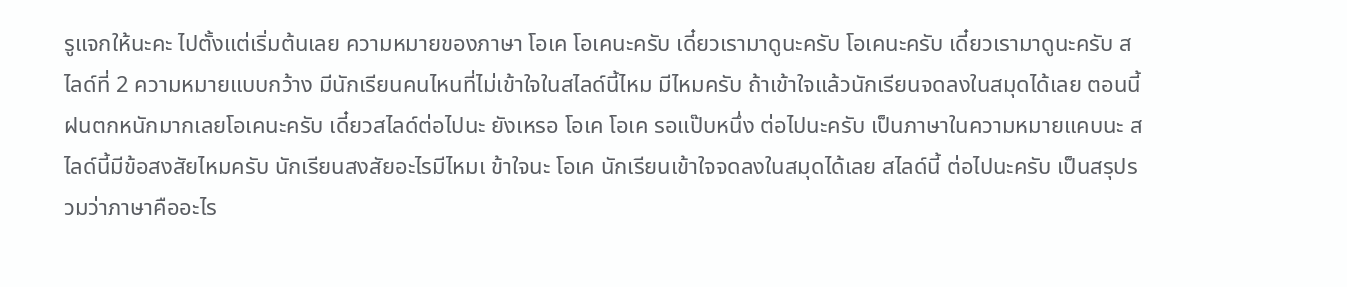รูแจกให้นะคะ ไปตั้งแต่เริ่มต้นเลย ความหมายของภาษา โอเค โอเคนะครับ เดี๋ยวเรามาดูนะครับ โอเคนะครับ เดี๋ยวเรามาดูนะครับ สไลด์ที่ 2 ความหมายแบบกว้าง มีนักเรียนคนไหนที่ไม่เข้าใจในสไลด์นี้ไหม มีไหมครับ ถ้าเข้าใจแล้วนักเรียนจดลงในสมุดได้เลย ตอนนี้ฝนตกหนักมากเลยโอเคนะครับ เดี๋ยวสไลด์ต่อไปนะ ยังเหรอ โอเค โอเค รอแป๊บหนึ่ง ต่อไปนะครับ เป็นภาษาในความหมายแคบนะ สไลด์นี้มีข้อสงสัยไหมครับ นักเรียนสงสัยอะไรมีไหมเ ข้าใจนะ โอเค นักเรียนเข้าใจจดลงในสมุดได้เลย สไลด์นี้ ต่อไปนะครับ เป็นสรุปรวมว่าภาษาคืออะไร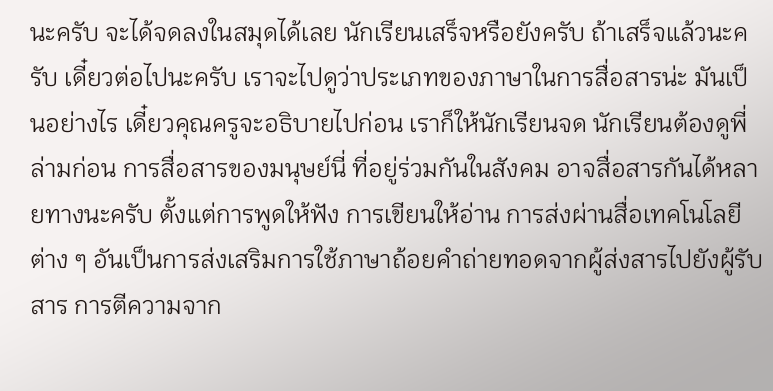นะครับ จะได้จดลงในสมุดได้เลย นักเรียนเสร็จหรือยังครับ ถ้าเสร็จแล้วนะครับ เดี๋ยวต่อไปนะครับ เราจะไปดูว่าประเภทของภาษาในการสื่อสารน่ะ มันเป็นอย่างไร เดี๋ยวคุณครูจะอธิบายไปก่อน เราก็ให้นักเรียนจด นักเรียนต้องดูพี่ล่ามก่อน การสื่อสารของมนุษย์นี่ ที่อยู่ร่วมกันในสังคม อาจสื่อสารกันได้หลายทางนะครับ ตั้งแต่การพูดให้ฟัง การเขียนให้อ่าน การส่งผ่านสื่อเทคโนโลยีต่าง ๆ อันเป็นการส่งเสริมการใช้ภาษาถ้อยคำถ่ายทอดจากผู้ส่งสารไปยังผู้รับสาร การตีความจาก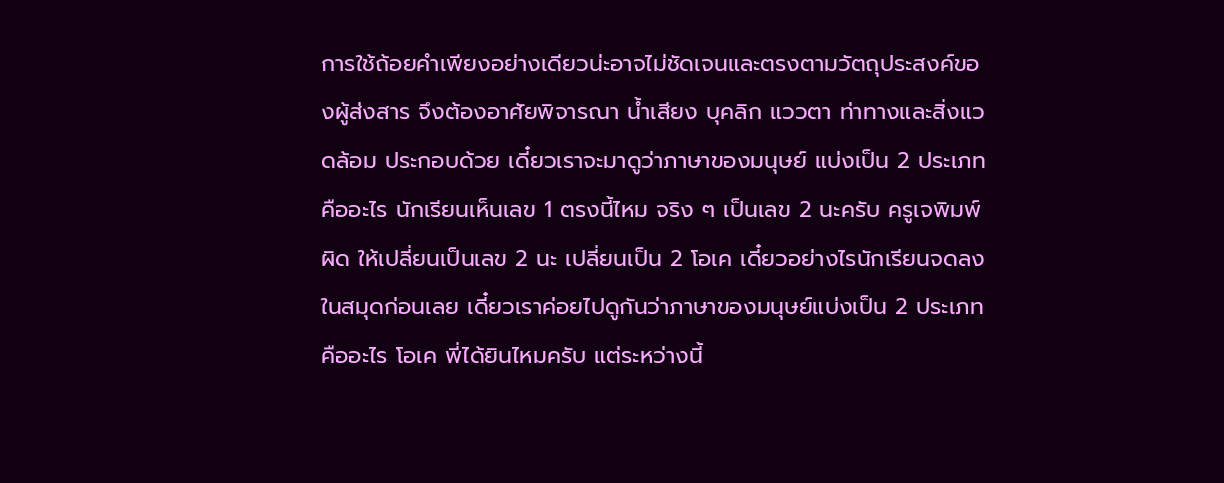การใช้ถ้อยคำเพียงอย่างเดียวน่ะอาจไม่ชัดเจนและตรงตามวัตถุประสงค์ของผู้ส่งสาร จึงต้องอาศัยพิจารณา น้ำเสียง บุคลิก แววตา ท่าทางและสิ่งแวดล้อม ประกอบด้วย เดี๋ยวเราจะมาดูว่าภาษาของมนุษย์ แบ่งเป็น 2 ประเภทคืออะไร นักเรียนเห็นเลข 1 ตรงนี้ไหม จริง ๆ เป็นเลข 2 นะครับ ครูเจพิมพ์ผิด ให้เปลี่ยนเป็นเลข 2 นะ เปลี่ยนเป็น 2 โอเค เดี๋ยวอย่างไรนักเรียนจดลงในสมุดก่อนเลย เดี๋ยวเราค่อยไปดูกันว่าภาษาของมนุษย์แบ่งเป็น 2 ประเภทคืออะไร โอเค พี่ได้ยินไหมครับ แต่ระหว่างนี้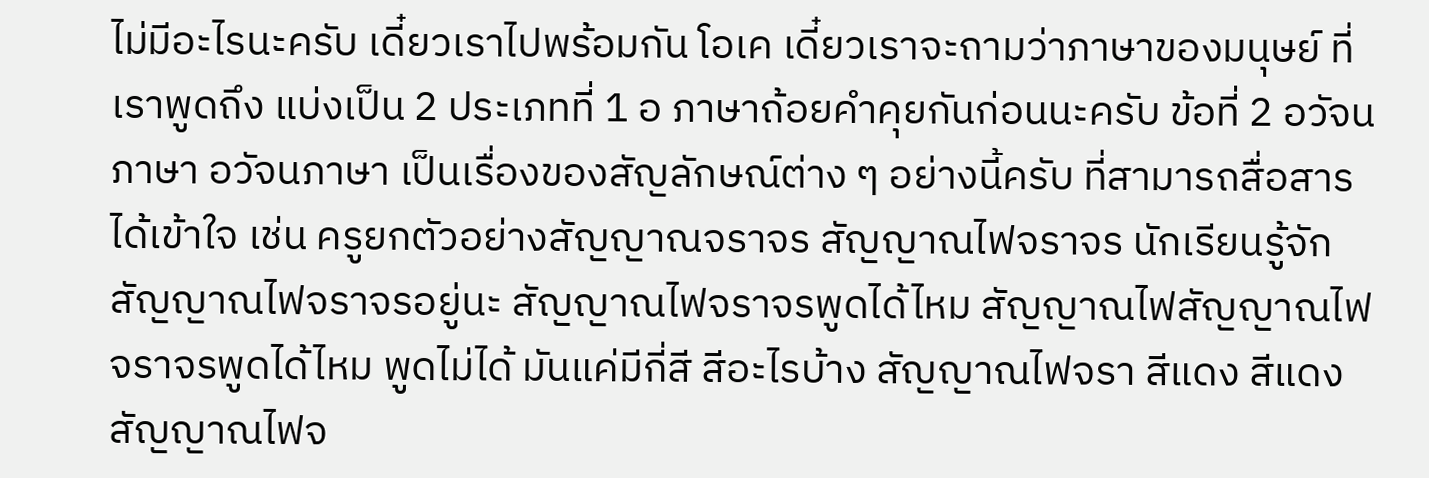ไม่มีอะไรนะครับ เดี๋ยวเราไปพร้อมกัน โอเค เดี๋ยวเราจะถามว่าภาษาของมนุษย์ ที่เราพูดถึง แบ่งเป็น 2 ประเภทที่ 1 อ ภาษาถ้อยคำคุยกันก่อนนะครับ ข้อที่ 2 อวัจนภาษา อวัจนภาษา เป็นเรื่องของสัญลักษณ์ต่าง ๆ อย่างนี้ครับ ที่สามารถสื่อสารได้เข้าใจ เช่น ครูยกตัวอย่างสัญญาณจราจร สัญญาณไฟจราจร นักเรียนรู้จักสัญญาณไฟจราจรอยู่นะ สัญญาณไฟจราจรพูดได้ไหม สัญญาณไฟสัญญาณไฟจราจรพูดได้ไหม พูดไม่ได้ มันแค่มีกี่สี สีอะไรบ้าง สัญญาณไฟจรา สีแดง สีแดง สัญญาณไฟจ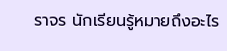ราจร นักเรียนรู้หมายถึงอะไร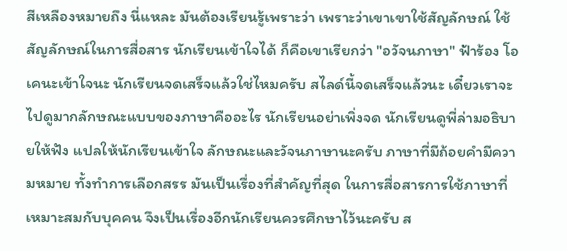สีเหลืองหมายถึง นี่แหละ มันต้องเรียนรู้เพราะว่า เพราะว่าเขาเขาใช้สัญลักษณ์ ใช้สัญลักษณ์ในการสื่อสาร นักเรียนเข้าใจได้ ก็คือเขาเรียกว่า "อวัจนภาษา" ฟ้าร้อง โอเคนะเข้าใจนะ นักเรียนจดเสร็จแล้วใช่ไหมครับ สไลด์นี้จดเสร็จแล้วนะ เดี๋ยวเราจะไปดูมากลักษณะแบบของภาษาคืออะไร นักเรียนอย่าเพิ่งจด นักเรียนดูพี่ล่ามอธิบายให้ฟัง แปลให้นักเรียนเข้าใจ ลักษณะและวัจนภาษานะครับ ภาษาที่มีถ้อยคำมีความหมาย ทั้งทำการเลือกสรร มันเป็นเรื่องที่สำคัญที่สุด ในการสื่อสารการใช้ภาษาที่เหมาะสมกับบุคคน จึงเป็นเรื่องอีกนักเรียนควรศึกษาไว้นะครับ ส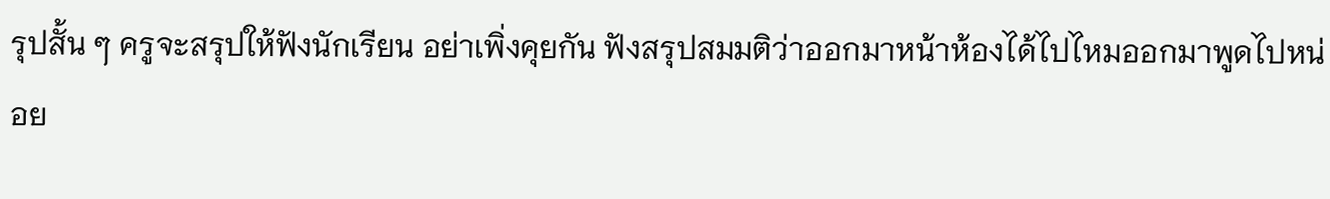รุปสั้น ๆ ครูจะสรุปให้ฟังนักเรียน อย่าเพิ่งคุยกัน ฟังสรุปสมมติว่าออกมาหน้าห้องได้ไปไหมออกมาพูดไปหน่อย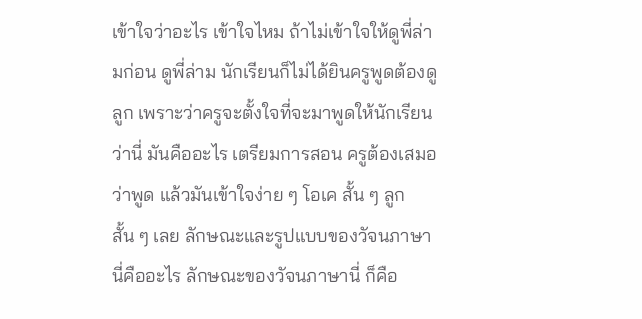เข้าใจว่าอะไร เข้าใจไหม ถ้าไม่เข้าใจให้ดูพี่ล่ามก่อน ดูพี่ล่าม นักเรียนก็ไม่ได้ยินครูพูดต้องดูลูก เพราะว่าครูจะตั้งใจที่จะมาพูดให้นักเรียนว่านี่ มันคืออะไร เตรียมการสอน ครูต้องเสมอว่าพูด แล้วมันเข้าใจง่าย ๆ โอเค สั้น ๆ ลูก สั้น ๆ เลย ลักษณะและรูปแบบของวัจนภาษานี่คืออะไร ลักษณะของวัจนภาษานี่ ก็คือ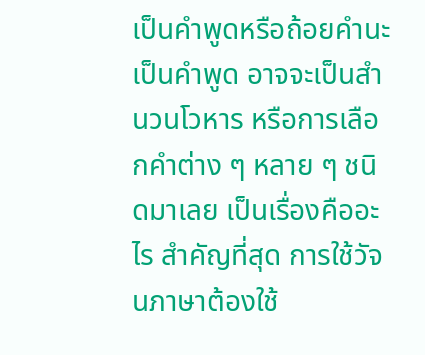เป็นคำพูดหรือถ้อยคำนะ เป็นคำพูด อาจจะเป็นสำนวนโวหาร หรือการเลือกคำต่าง ๆ หลาย ๆ ชนิดมาเลย เป็นเรื่องคืออะไร สำคัญที่สุด การใช้วัจนภาษาต้องใช้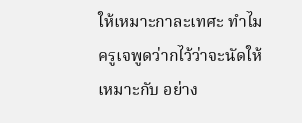ให้เหมาะกาละเทศะ ทำไมครูเจพูดว่ากไว้ว่าจะนัดให้เหมาะกับ อย่าง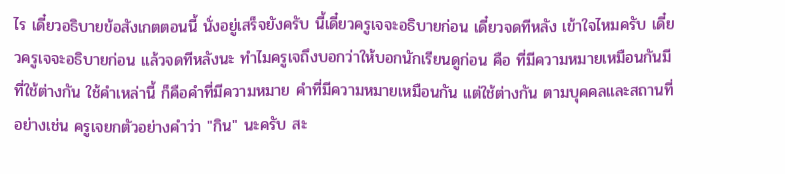ไร เดี๋ยวอธิบายข้อสังเกตตอนนี้ นั่งอยู่เสร็จยังครับ นี้เดี๋ยวครูเจจะอธิบายก่อน เดี๋ยวจดทีหลัง เข้าใจไหมครับ เดี๋ยวครูเจจะอธิบายก่อน แล้วจดทีหลังนะ ทำไมครูเจถึงบอกว่าให้บอกนักเรียนดูก่อน คือ ที่มีความหมายเหมือนกันมีที่ใช้ต่างกัน ใช้คำเหล่านี้ ก็คือคำที่มีความหมาย คำที่มีความหมายเหมือนกัน แต่ใช้ต่างกัน ตามบุคคลและสถานที่ อย่างเช่น ครูเจยกตัวอย่างคำว่า "กิน" นะครับ สะ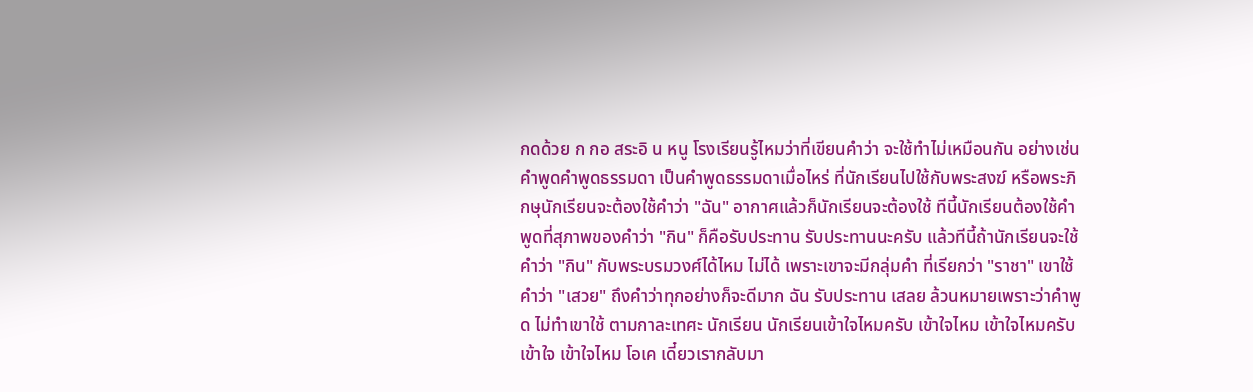กดด้วย ก กอ สระอิ น หนู โรงเรียนรู้ไหมว่าที่เขียนคำว่า จะใช้ทำไม่เหมือนกัน อย่างเช่น คำพูดคำพูดธรรมดา เป็นคำพูดธรรมดาเมื่อไหร่ ที่นักเรียนไปใช้กับพระสงฆ์ หรือพระภิกษุนักเรียนจะต้องใช้คำว่า "ฉัน" อากาศแล้วก็นักเรียนจะต้องใช้ ทีนี้นักเรียนต้องใช้คำพูดที่สุภาพของคำว่า "กิน" ก็คือรับประทาน รับประทานนะครับ แล้วทีนี้ถ้านักเรียนจะใช้คำว่า "กิน" กับพระบรมวงศ์ได้ไหม ไม่ได้ เพราะเขาจะมีกลุ่มคำ ที่เรียกว่า "ราชา" เขาใช้คำว่า "เสวย" ถึงคำว่าทุกอย่างก็จะดีมาก ฉัน รับประทาน เสลย ล้วนหมายเพราะว่าคำพูด ไม่ทำเขาใช้ ตามกาละเทศะ นักเรียน นักเรียนเข้าใจไหมครับ เข้าใจไหม เข้าใจไหมครับ เข้าใจ เข้าใจไหม โอเค เดี๋ยวเรากลับมา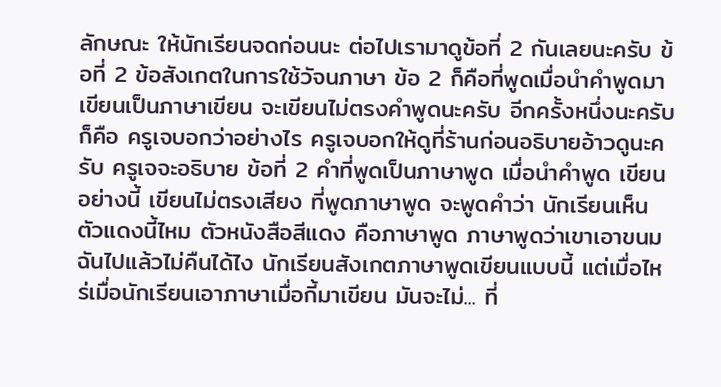ลักษณะ ให้นักเรียนจดก่อนนะ ต่อไปเรามาดูข้อที่ 2 กันเลยนะครับ ข้อที่ 2 ข้อสังเกตในการใช้วัจนภาษา ข้อ 2 ก็คือที่พูดเมื่อนำคำพูดมาเขียนเป็นภาษาเขียน จะเขียนไม่ตรงคำพูดนะครับ อีกครั้งหนึ่งนะครับ ก็คือ ครูเจบอกว่าอย่างไร ครูเจบอกให้ดูที่ร้านก่อนอธิบายอ้าวดูนะครับ ครูเจจะอธิบาย ข้อที่ 2 คำที่พูดเป็นภาษาพูด เมื่อนำคำพูด เขียนอย่างนี้ เขียนไม่ตรงเสียง ที่พูดภาษาพูด จะพูดคำว่า นักเรียนเห็นตัวแดงนี้ไหม ตัวหนังสือสีแดง คือภาษาพูด ภาษาพูดว่าเขาเอาขนมฉันไปแล้วไม่คืนได้ไง นักเรียนสังเกตภาษาพูดเขียนแบบนี้ แต่เมื่อไหร่เมื่อนักเรียนเอาภาษาเมื่อกี้มาเขียน มันจะไม่... ที่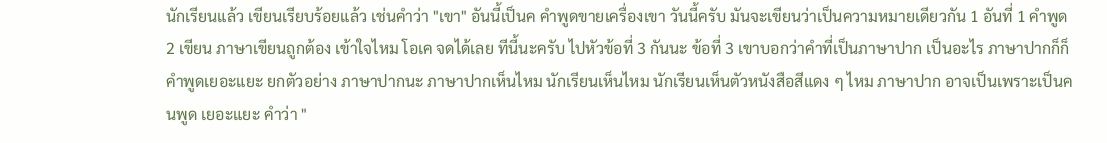นักเรียนแล้ว เขียนเรียบร้อยแล้ว เช่นคำว่า "เขา" อันนี้เป็นค คำพูดขายเครื่องเขา วันนี้ครับ มันจะเขียนว่าเป็นความหมายเดียวกัน 1 อันที่ 1 คำพูด 2 เขียน ภาษาเขียนถูกต้อง เข้าใจไหม โอเค จดได้เลย ทีนี้นะครับ ไปหัวข้อที่ 3 กันนะ ข้อที่ 3 เขาบอกว่าคำที่เป็นภาษาปาก เป็นอะไร ภาษาปากก็ก็คำพูดเยอะแยะ ยกตัวอย่าง ภาษาปากนะ ภาษาปากเห็นไหม นักเรียนเห็นไหม นักเรียนเห็นตัวหนังสือสีแดง ๆ ไหม ภาษาปาก อาจเป็นเพราะเป็นคนพูด เยอะแยะ คำว่า "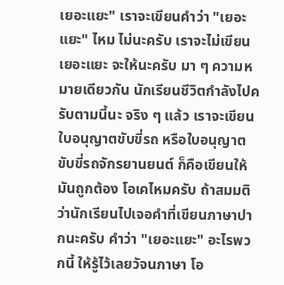เยอะแยะ" เราจะเขียนคำว่า "เยอะแยะ" ไหม ไม่นะครับ เราจะไม่เขียน เยอะแยะ จะให้นะครับ มา ๆ ความหมายเดียวกัน นักเรียนชีวิตกำลังไปครับตามนี้นะ จริง ๆ แล้ว เราจะเขียนใบอนุญาตขับขี่รถ หรือใบอนุญาตขับขี่รถจักรยานยนต์ ก็คือเขียนให้มันถูกต้อง โอเคไหมครับ ถ้าสมมติว่านักเรียนไปเจอคำที่เขียนภาษาปากนะครับ คำว่า "เยอะแยะ" อะไรพวกนี้ ให้รู้ไว้เลยวัจนภาษา โอ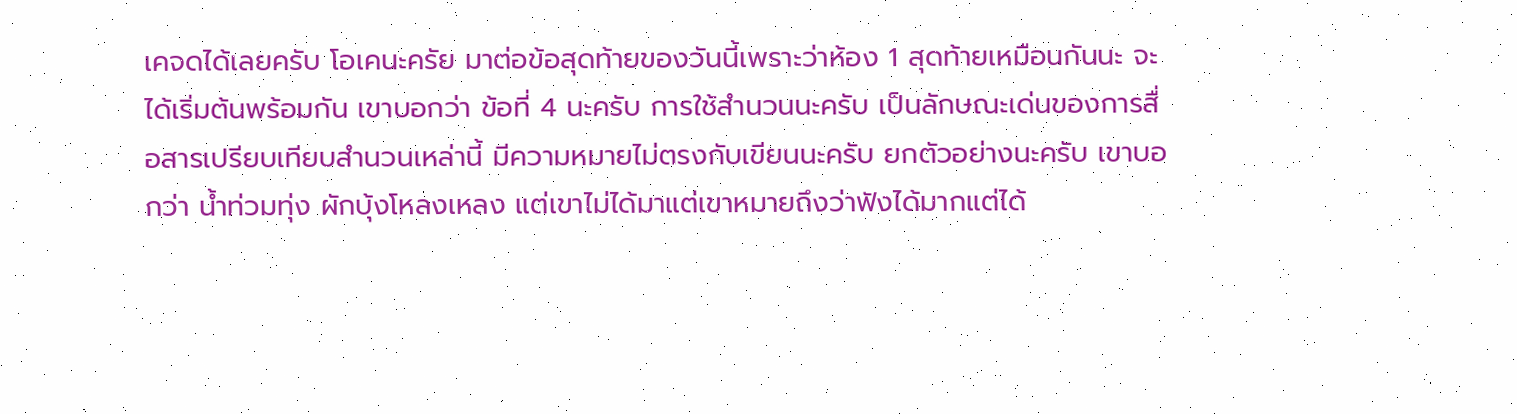เคจดได้เลยครับ โอเคนะครัย มาต่อข้อสุดท้ายของวันนี้เพราะว่าห้อง 1 สุดท้ายเหมือนกันนะ จะได้เริ่มต้นพร้อมกัน เขาบอกว่า ข้อที่ 4 นะครับ การใช้สำนวนนะครับ เป็นลักษณะเด่นของการสื่อสารเปรียบเทียบสำนวนเหล่านี้ มีความหมายไม่ตรงกับเขียนนะครับ ยกตัวอย่างนะครับ เขาบอกว่า น้ำท่วมทุ่ง ผักบุ้งโหลงเหลง แต่เขาไม่ได้มาแต่เขาหมายถึงว่าฟังได้มากแต่ได้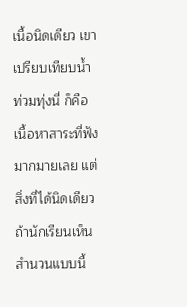เนื้อนิดเดียว เขาเปรียบเทียบน้ำท่วมทุ่งนี่ ก็คือเนื้อหาสาระที่ฟังมากมายเลย แต่สิ่งที่ได้นิดเดียว ถ้านักเรียนเห็นสำนวนแบบนี้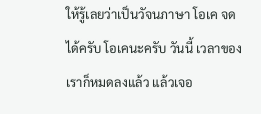ให้รู้เลยว่าเป็นวัจนภาษา โอเค จดได้ครับ โอเคนะครับ วันนี้ เวลาของเราก็หมดลงแล้ว แล้วเจอ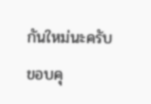กันใหม่นะครับ ขอบคุ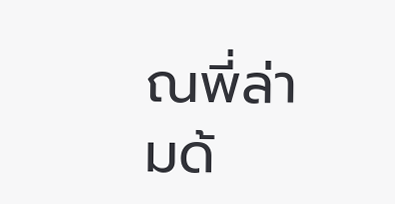ณพี่ล่ามด้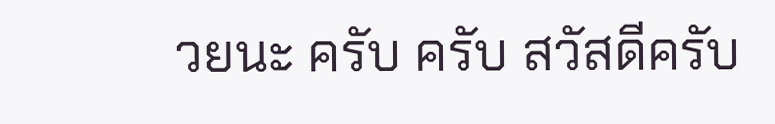วยนะ ครับ ครับ สวัสดีครับ